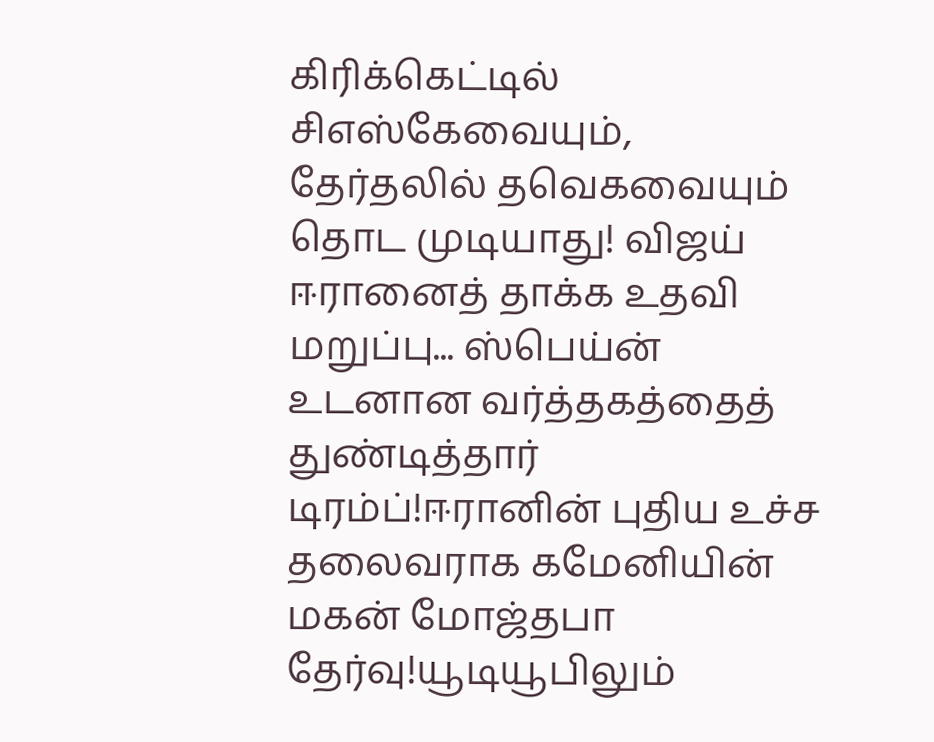கிரிக்கெட்டில் சிஎஸ்கேவையும், தேர்தலில் தவெகவையும் தொட முடியாது! விஜய் ஈரானைத் தாக்க உதவி மறுப்பு... ஸ்பெய்ன் உடனான வர்த்தகத்தைத் துண்டித்தார் டிரம்ப்!ஈரானின் புதிய உச்ச தலைவராக கமேனியின் மகன் மோஜ்தபா தேர்வு!யூடியூபிலும்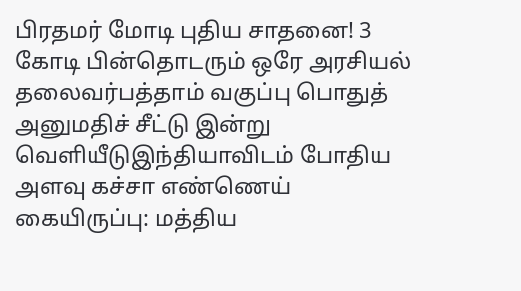பிரதமர் மோடி புதிய சாதனை! 3 கோடி பின்தொடரும் ஒரே அரசியல் தலைவர்பத்தாம் வகுப்பு பொதுத் அனுமதிச் சீட்டு இன்று வெளியீடுஇந்தியாவிடம் போதிய அளவு கச்சா எண்ணெய் கையிருப்பு: மத்திய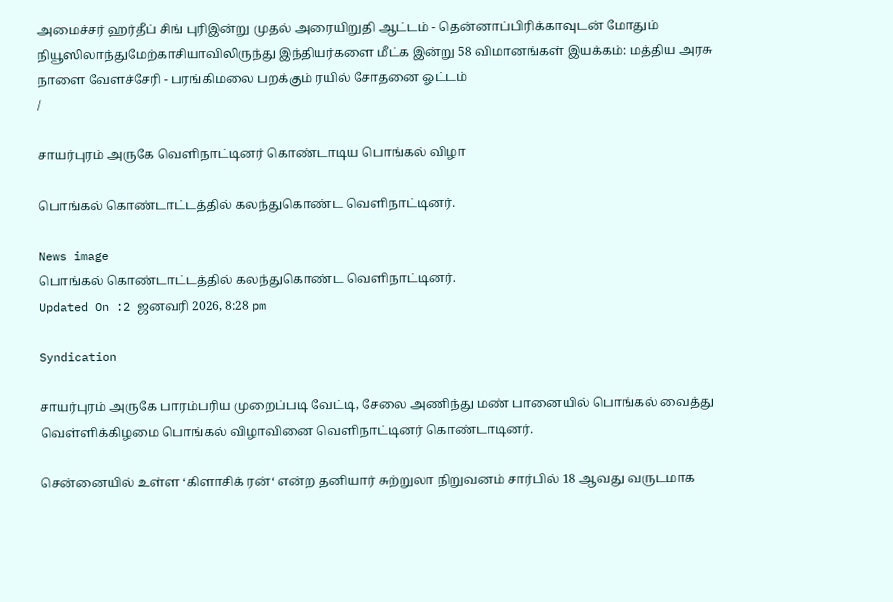அமைச்சர் ஹர்தீப் சிங் புரிஇன்று முதல் அரையிறுதி ஆட்டம் - தென்னாப்பிரிக்காவுடன் மோதும் நியூஸிலாந்துமேற்காசியாவிலிருந்து இந்தியர்களை மீட்க இன்று 58 விமானங்கள் இயக்கம்: மத்திய அரசு நாளை வேளச்சேரி - பரங்கிமலை பறக்கும் ரயில் சோதனை ஓட்டம்
/

சாயர்புரம் அருகே வெளிநாட்டினர் கொண்டாடிய பொங்கல் விழா

பொங்கல் கொண்டாட்டத்தில் கலந்துகொண்ட வெளிநாட்டினர்.

News image
பொங்கல் கொண்டாட்டத்தில் கலந்துகொண்ட வெளிநாட்டினர்.
Updated On :2 ஜனவரி 2026, 8:28 pm

Syndication

சாயர்புரம் அருகே பாரம்பரிய முறைப்படி வேட்டி, சேலை அணிந்து மண் பானையில் பொங்கல் வைத்து வெள்ளிக்கிழமை பொங்கல் விழாவினை வெளிநாட்டினர் கொண்டாடினர்.

சென்னையில் உள்ள ‘கிளாசிக் ரன்‘ என்ற தனியார் சுற்றுலா நிறுவனம் சார்பில் 18 ஆவது வருடமாக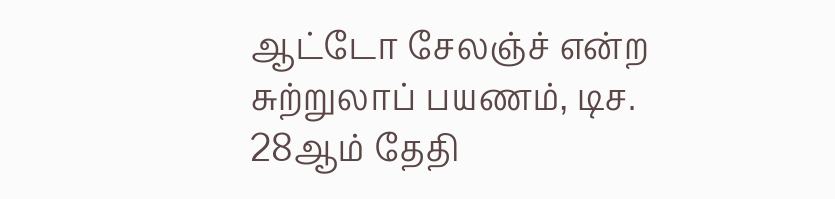ஆட்டோ சேலஞ்ச் என்ற சுற்றுலாப் பயணம், டிச. 28ஆம் தேதி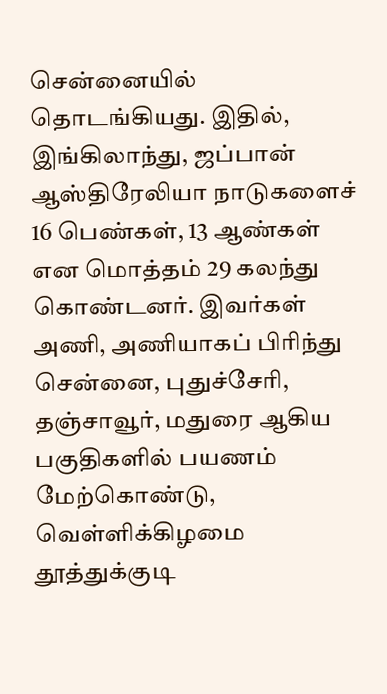சென்னையில் தொடங்கியது. இதில், இங்கிலாந்து, ஜப்பான் ஆஸ்திரேலியா நாடுகளைச் 16 பெண்கள், 13 ஆண்கள் என மொத்தம் 29 கலந்து கொண்டனர். இவர்கள் அணி, அணியாகப் பிரிந்து சென்னை, புதுச்சேரி, தஞ்சாவூர், மதுரை ஆகிய பகுதிகளில் பயணம் மேற்கொண்டு, வெள்ளிக்கிழமை தூத்துக்குடி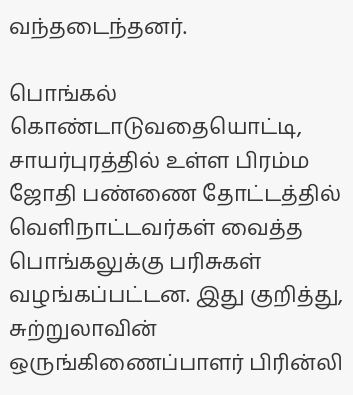வந்தடைந்தனர்.

பொங்கல் கொண்டாடுவதையொட்டி, சாயர்புரத்தில் உள்ள பிரம்ம ஜோதி பண்ணை தோட்டத்தில் வெளிநாட்டவர்கள் வைத்த பொங்கலுக்கு பரிசுகள் வழங்கப்பட்டன. இது குறித்து, சுற்றுலாவின் ஒருங்கிணைப்பாளர் பிரின்லி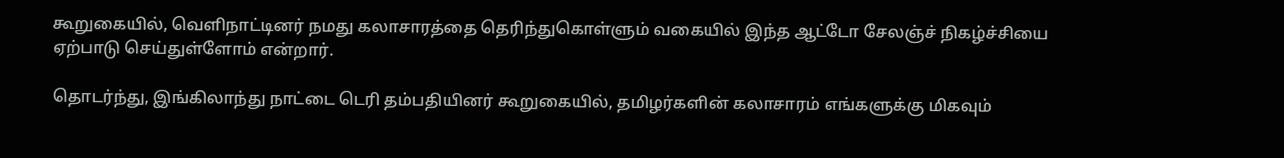கூறுகையில், வெளிநாட்டினர் நமது கலாசாரத்தை தெரிந்துகொள்ளும் வகையில் இந்த ஆட்டோ சேலஞ்ச் நிகழ்ச்சியை ஏற்பாடு செய்துள்ளோம் என்றார்.

தொடர்ந்து, இங்கிலாந்து நாட்டை டெரி தம்பதியினர் கூறுகையில், தமிழர்களின் கலாசாரம் எங்களுக்கு மிகவும்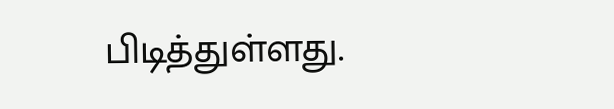பிடித்துள்ளது.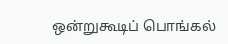ஒன்றுகூடிப் பொங்கல்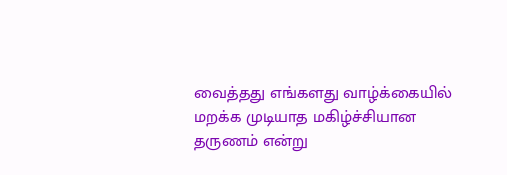வைத்தது எங்களது வாழ்க்கையில் மறக்க முடியாத மகிழ்ச்சியான தருணம் என்று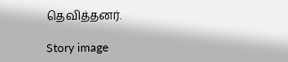தெவித்தனர்.

Story image